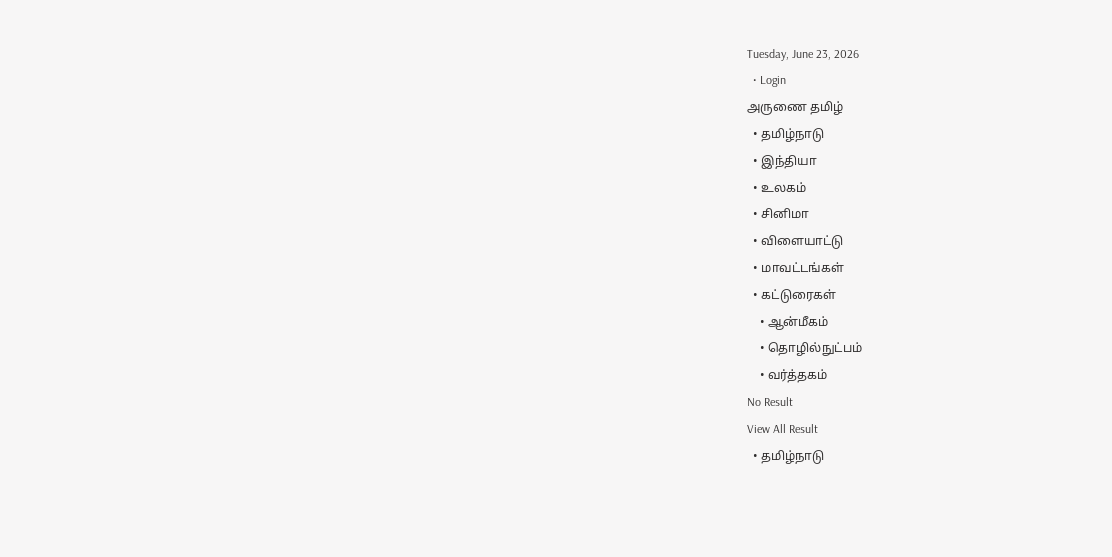Tuesday, June 23, 2026
  • Login
அருணை தமிழ்
  • தமிழ்நாடு
  • இந்தியா
  • உலகம்
  • சினிமா
  • விளையாட்டு
  • மாவட்டங்கள்
  • கட்டுரைகள்
    • ஆன்மீகம்
    • தொழில்நுட்பம்
    • வர்த்தகம்
No Result
View All Result
  • தமிழ்நாடு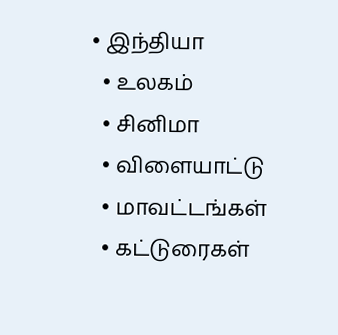• இந்தியா
  • உலகம்
  • சினிமா
  • விளையாட்டு
  • மாவட்டங்கள்
  • கட்டுரைகள்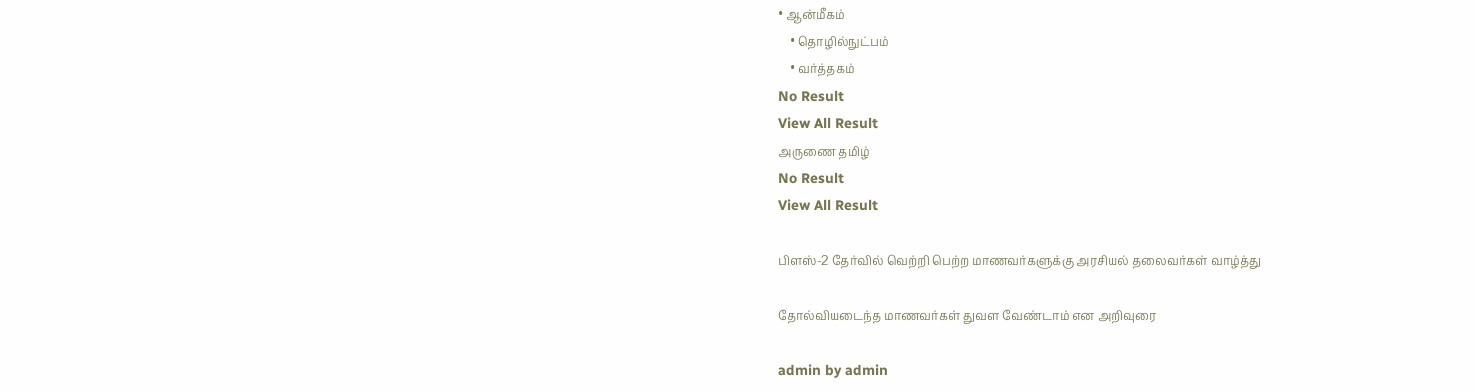• ஆன்மீகம்
    • தொழில்நுட்பம்
    • வர்த்தகம்
No Result
View All Result
அருணை தமிழ்
No Result
View All Result

பிளஸ்-2 தேர்வில் வெற்றி பெற்ற மாணவர்களுக்கு அரசியல் தலைவர்கள் வாழ்த்து

தோல்வியடைந்த மாணவர்கள் துவள வேண்டாம் என அறிவுரை

admin by admin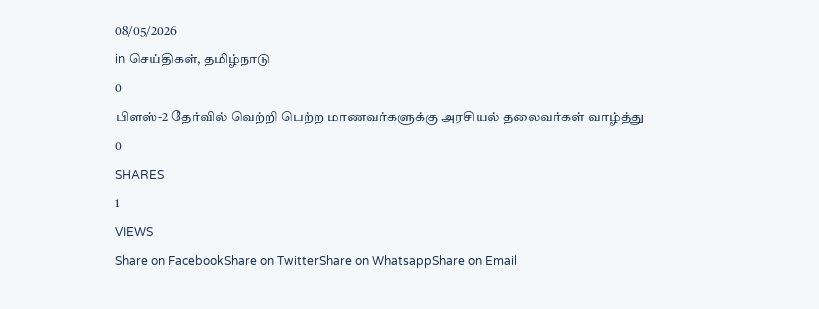08/05/2026
in செய்திகள், தமிழ்நாடு
0
பிளஸ்-2 தேர்வில் வெற்றி பெற்ற மாணவர்களுக்கு அரசியல் தலைவர்கள் வாழ்த்து
0
SHARES
1
VIEWS
Share on FacebookShare on TwitterShare on WhatsappShare on Email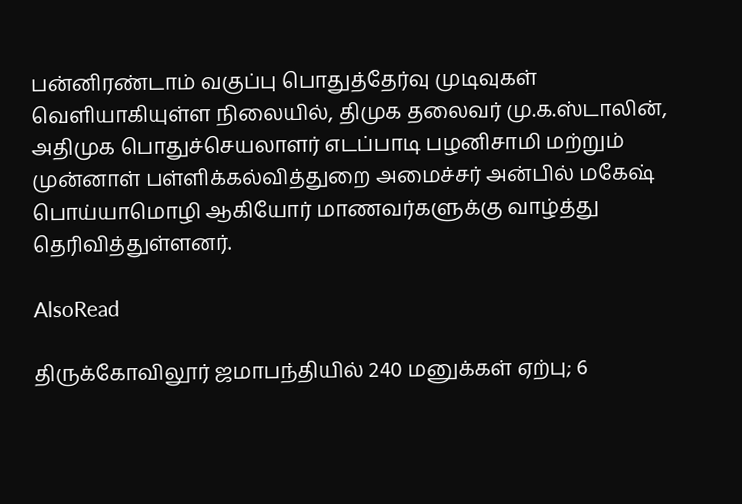பன்னிரண்டாம் வகுப்பு பொதுத்தேர்வு முடிவுகள் வெளியாகியுள்ள நிலையில், திமுக தலைவர் மு.க.ஸ்டாலின், அதிமுக பொதுச்செயலாளர் எடப்பாடி பழனிசாமி மற்றும் முன்னாள் பள்ளிக்கல்வித்துறை அமைச்சர் அன்பில் மகேஷ் பொய்யாமொழி ஆகியோர் மாணவர்களுக்கு வாழ்த்து தெரிவித்துள்ளனர்.

AlsoRead

திருக்கோவிலூர் ஜமாபந்தியில் 240 மனுக்கள் ஏற்பு; 6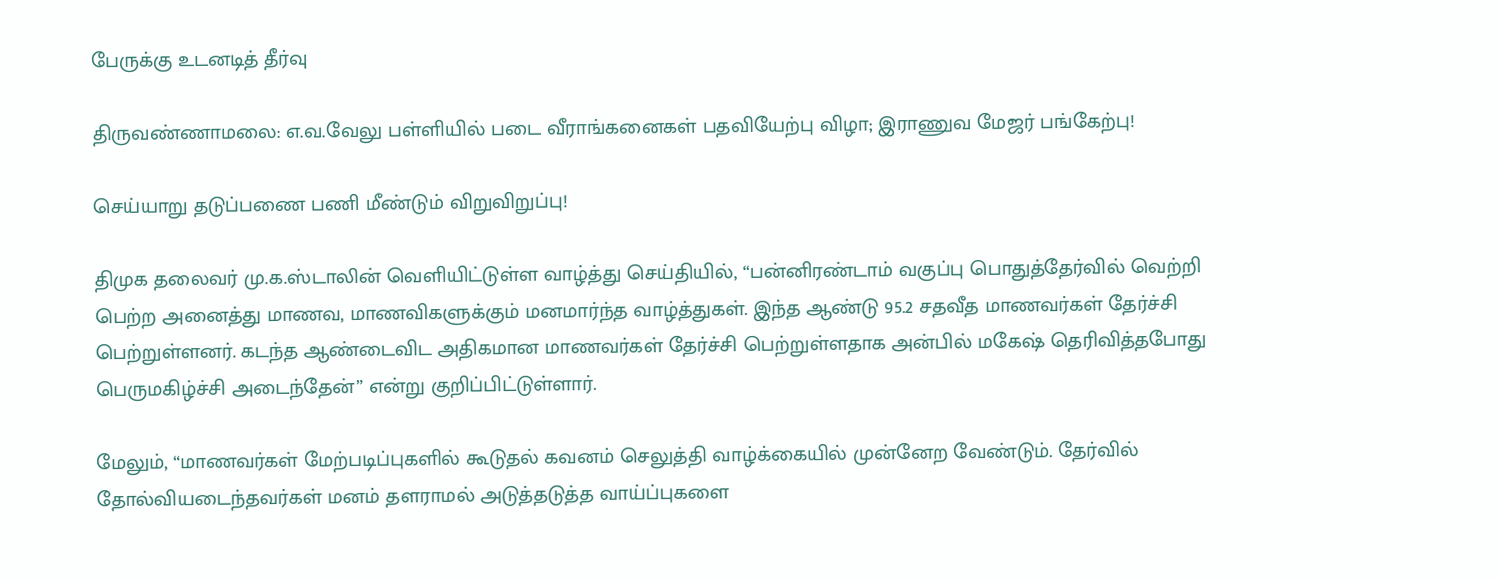பேருக்கு உடனடித் தீர்வு

திருவண்ணாமலை: எ.வ.வேலு பள்ளியில் படை வீராங்கனைகள் பதவியேற்பு விழா; இராணுவ மேஜர் பங்கேற்பு!

செய்யாறு தடுப்பணை பணி மீண்டும் விறுவிறுப்பு!

திமுக தலைவர் மு.க.ஸ்டாலின் வெளியிட்டுள்ள வாழ்த்து செய்தியில், “பன்னிரண்டாம் வகுப்பு பொதுத்தேர்வில் வெற்றி பெற்ற அனைத்து மாணவ, மாணவிகளுக்கும் மனமார்ந்த வாழ்த்துகள். இந்த ஆண்டு 95.2 சதவீத மாணவர்கள் தேர்ச்சி பெற்றுள்ளனர். கடந்த ஆண்டைவிட அதிகமான மாணவர்கள் தேர்ச்சி பெற்றுள்ளதாக அன்பில் மகேஷ் தெரிவித்தபோது பெருமகிழ்ச்சி அடைந்தேன்” என்று குறிப்பிட்டுள்ளார்.

மேலும், “மாணவர்கள் மேற்படிப்புகளில் கூடுதல் கவனம் செலுத்தி வாழ்க்கையில் முன்னேற வேண்டும். தேர்வில் தோல்வியடைந்தவர்கள் மனம் தளராமல் அடுத்தடுத்த வாய்ப்புகளை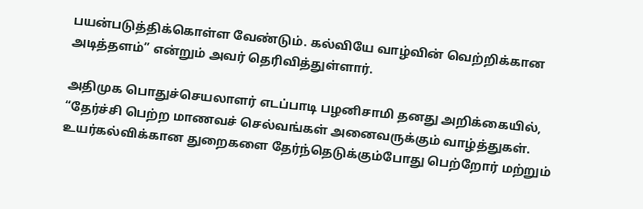பயன்படுத்திக்கொள்ள வேண்டும். கல்வியே வாழ்வின் வெற்றிக்கான அடித்தளம்” என்றும் அவர் தெரிவித்துள்ளார்.

அதிமுக பொதுச்செயலாளர் எடப்பாடி பழனிசாமி தனது அறிக்கையில், “தேர்ச்சி பெற்ற மாணவச் செல்வங்கள் அனைவருக்கும் வாழ்த்துகள். உயர்கல்விக்கான துறைகளை தேர்ந்தெடுக்கும்போது பெற்றோர் மற்றும்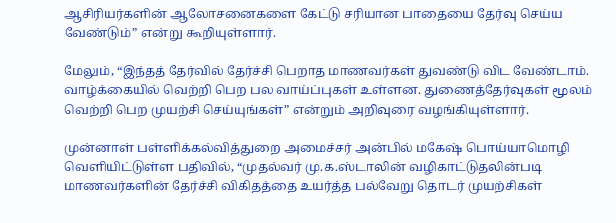ஆசிரியர்களின் ஆலோசனைகளை கேட்டு சரியான பாதையை தேர்வு செய்ய வேண்டும்” என்று கூறியுள்ளார்.

மேலும், “இந்தத் தேர்வில் தேர்ச்சி பெறாத மாணவர்கள் துவண்டு விட வேண்டாம். வாழ்க்கையில் வெற்றி பெற பல வாய்ப்புகள் உள்ளன. துணைத்தேர்வுகள் மூலம் வெற்றி பெற முயற்சி செய்யுங்கள்” என்றும் அறிவுரை வழங்கியுள்ளார்.

முன்னாள் பள்ளிக்கல்வித்துறை அமைச்சர் அன்பில் மகேஷ் பொய்யாமொழி வெளியிட்டுள்ள பதிவில், “முதல்வர் மு.க.ஸ்டாலின் வழிகாட்டுதலின்படி மாணவர்களின் தேர்ச்சி விகிதத்தை உயர்த்த பல்வேறு தொடர் முயற்சிகள்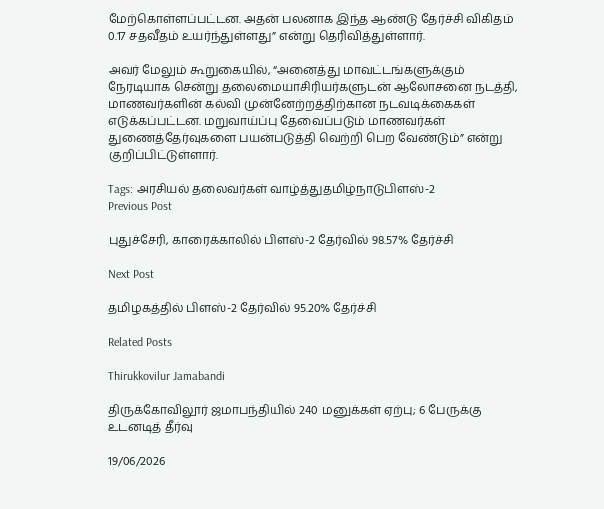மேற்கொள்ளப்பட்டன. அதன் பலனாக இந்த ஆண்டு தேர்ச்சி விகிதம் 0.17 சதவீதம் உயர்ந்துள்ளது” என்று தெரிவித்துள்ளார்.

அவர் மேலும் கூறுகையில், “அனைத்து மாவட்டங்களுக்கும் நேரடியாக சென்று தலைமையாசிரியர்களுடன் ஆலோசனை நடத்தி, மாணவர்களின் கல்வி முன்னேற்றத்திற்கான நடவடிக்கைகள் எடுக்கப்பட்டன. மறுவாய்ப்பு தேவைப்படும் மாணவர்கள் துணைத்தேர்வுகளை பயன்படுத்தி வெற்றி பெற வேண்டும்” என்று குறிப்பிட்டுள்ளார்.

Tags: அரசியல் தலைவர்கள் வாழ்த்துதமிழ்நாடுபிளஸ்-2
Previous Post

புதுச்சேரி, காரைக்காலில் பிளஸ்-2 தேர்வில் 98.57% தேர்ச்சி

Next Post

தமிழகத்தில் பிளஸ்-2 தேர்வில் 95.20% தேர்ச்சி

Related Posts

Thirukkovilur Jamabandi

திருக்கோவிலூர் ஜமாபந்தியில் 240 மனுக்கள் ஏற்பு; 6 பேருக்கு உடனடித் தீர்வு

19/06/2026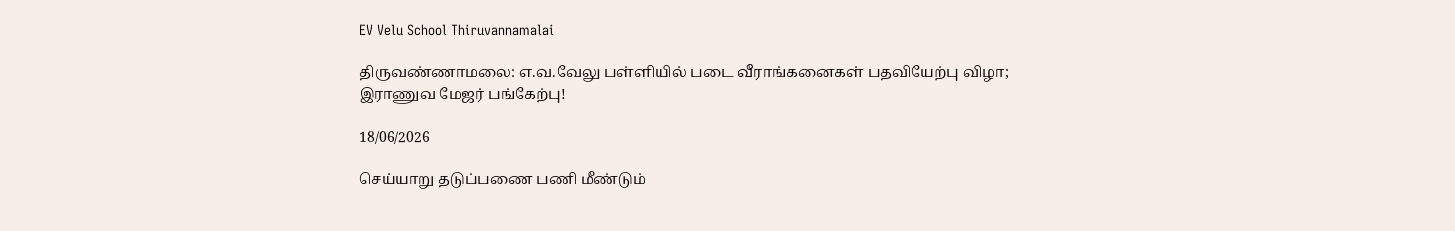EV Velu School Thiruvannamalai

திருவண்ணாமலை: எ.வ.வேலு பள்ளியில் படை வீராங்கனைகள் பதவியேற்பு விழா; இராணுவ மேஜர் பங்கேற்பு!

18/06/2026

செய்யாறு தடுப்பணை பணி மீண்டும்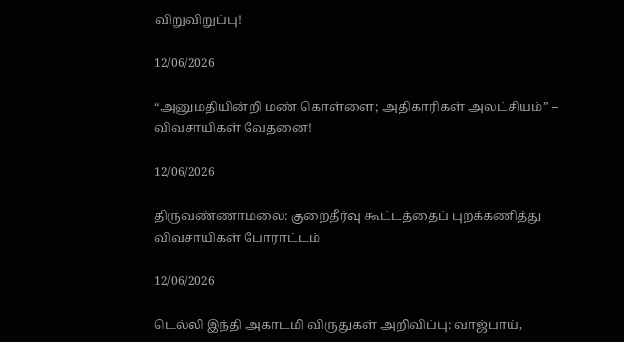விறுவிறுப்பு!

12/06/2026

“அனுமதியின்றி மண் கொள்ளை; அதிகாரிகள் அலட்சியம்” – விவசாயிகள் வேதனை!

12/06/2026

திருவண்ணாமலை: குறைதீர்வு கூட்டத்தைப் புறக்கணித்து விவசாயிகள் போராட்டம்

12/06/2026

டெல்லி இந்தி அகாடமி விருதுகள் அறிவிப்பு: வாஜ்பாய்,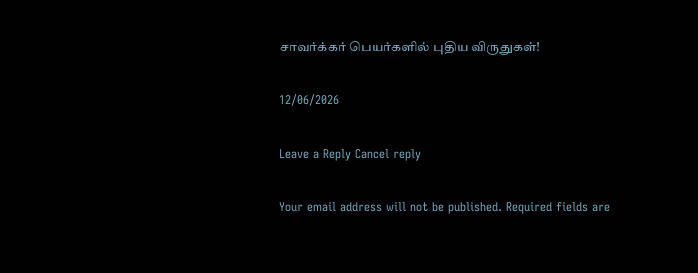சாவர்க்கர் பெயர்களில் புதிய விருதுகள்!

12/06/2026

Leave a Reply Cancel reply

Your email address will not be published. Required fields are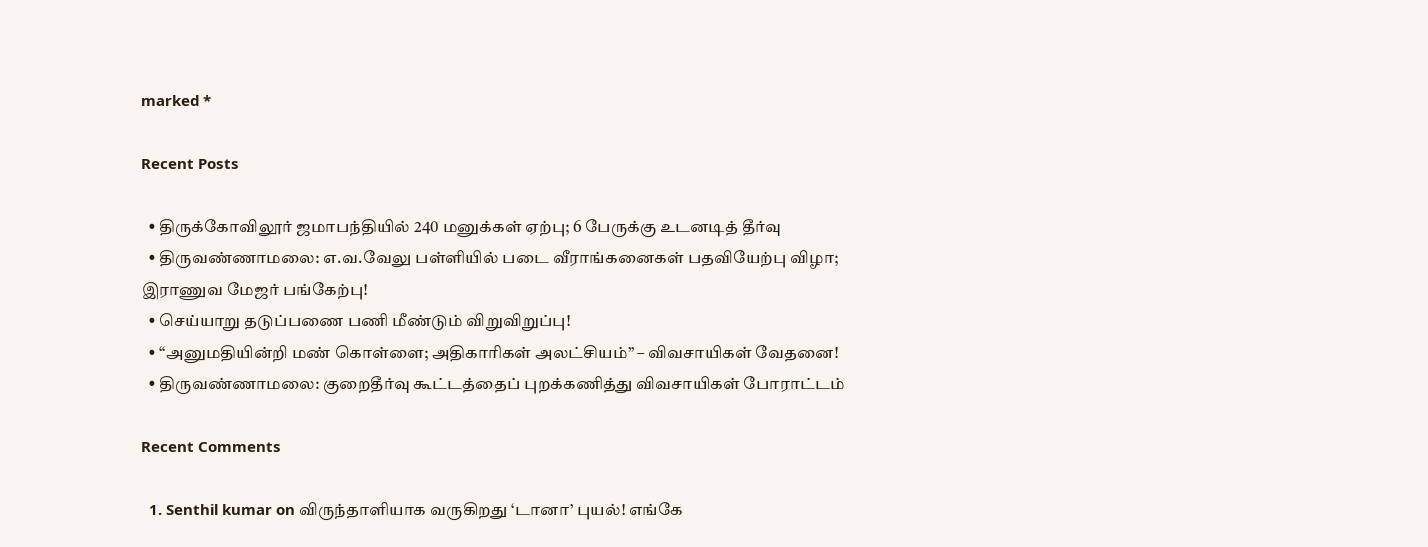marked *

Recent Posts

  • திருக்கோவிலூர் ஜமாபந்தியில் 240 மனுக்கள் ஏற்பு; 6 பேருக்கு உடனடித் தீர்வு
  • திருவண்ணாமலை: எ.வ.வேலு பள்ளியில் படை வீராங்கனைகள் பதவியேற்பு விழா; இராணுவ மேஜர் பங்கேற்பு!
  • செய்யாறு தடுப்பணை பணி மீண்டும் விறுவிறுப்பு!
  • “அனுமதியின்றி மண் கொள்ளை; அதிகாரிகள் அலட்சியம்” – விவசாயிகள் வேதனை!
  • திருவண்ணாமலை: குறைதீர்வு கூட்டத்தைப் புறக்கணித்து விவசாயிகள் போராட்டம்

Recent Comments

  1. Senthil kumar on விருந்தாளியாக வருகிறது ‘டானா’ புயல்! எங்கே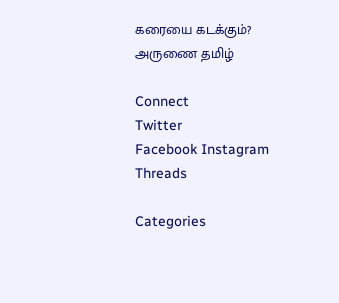கரையை கடக்கும்?
அருணை தமிழ்

Connect
Twitter
Facebook Instagram
Threads

Categories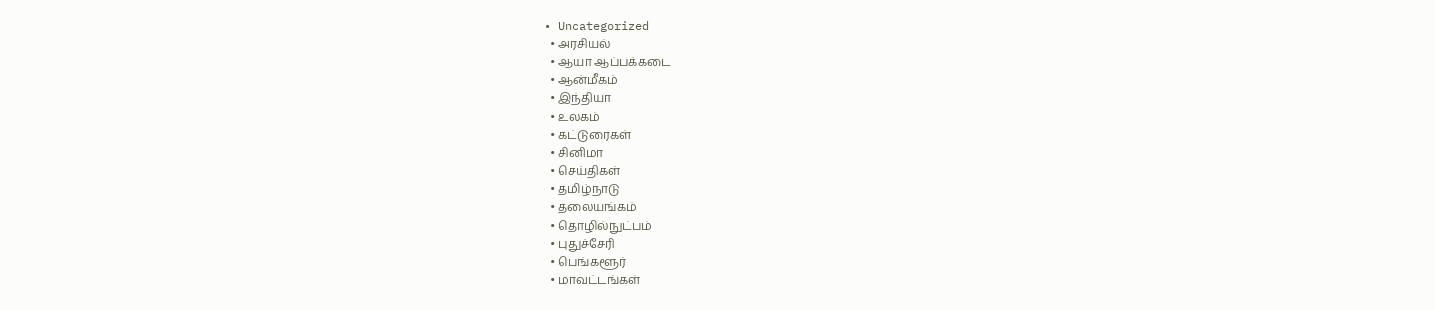• Uncategorized
  • அரசியல்
  • ஆயா ஆப்பக்கடை
  • ஆன்மீகம்
  • இந்தியா
  • உலகம்
  • கட்டுரைகள்
  • சினிமா
  • செய்திகள்
  • தமிழ்நாடு
  • தலையங்கம்
  • தொழில்நுட்பம்
  • புதுச்சேரி
  • பெங்களூர்
  • மாவட்டங்கள்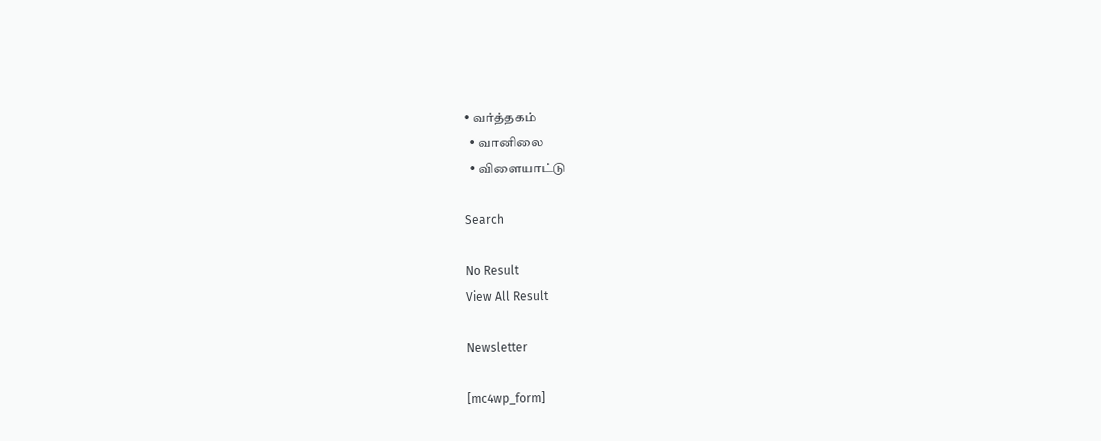• வர்த்தகம்
  • வானிலை
  • விளையாட்டு

Search

No Result
View All Result

Newsletter

[mc4wp_form]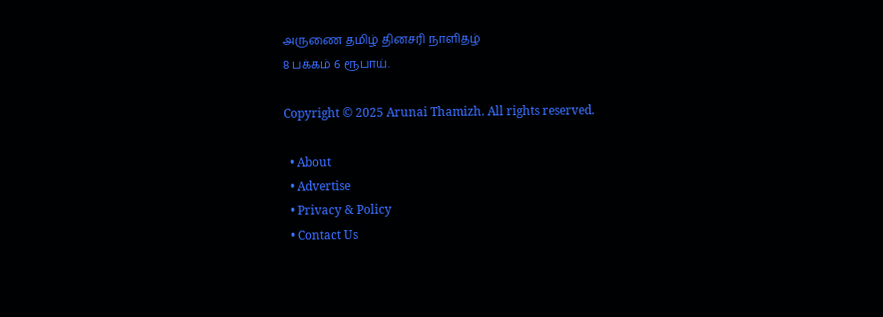அருணை தமிழ் தினசரி நாளிதழ்
8 பக்கம் 6 ரூபாய்.

Copyright © 2025 Arunai Thamizh. All rights reserved.

  • About
  • Advertise
  • Privacy & Policy
  • Contact Us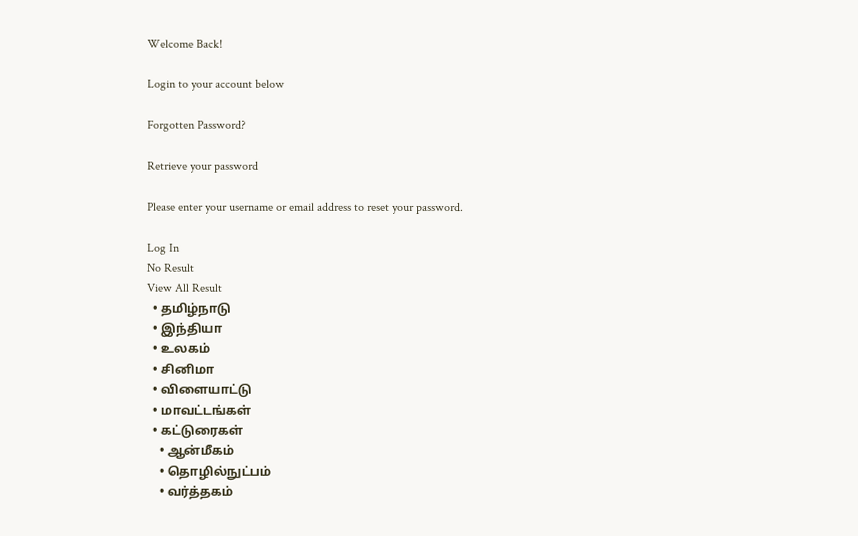Welcome Back!

Login to your account below

Forgotten Password?

Retrieve your password

Please enter your username or email address to reset your password.

Log In
No Result
View All Result
  • தமிழ்நாடு
  • இந்தியா
  • உலகம்
  • சினிமா
  • விளையாட்டு
  • மாவட்டங்கள்
  • கட்டுரைகள்
    • ஆன்மீகம்
    • தொழில்நுட்பம்
    • வர்த்தகம்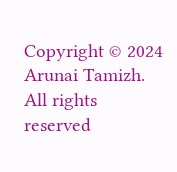Copyright © 2024 Arunai Tamizh. All rights reserved